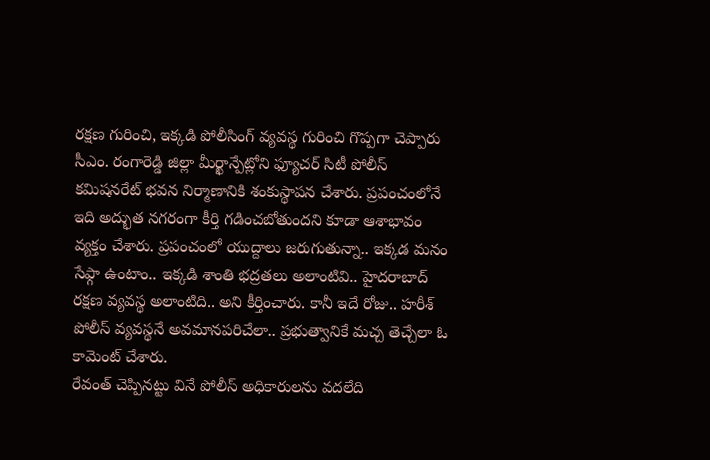రక్షణ గురించి, ఇక్కడి పోలీసింగ్ వ్యవస్థ గురించి గొప్పగా చెప్పారు సీఎం. రంగారెడ్డి జిల్లా మీర్ఖాన్పేట్లోని ఫ్యూచర్ సిటీ పోలీస్ కమిషనరేట్ భవన నిర్మాణానికి శంకుస్థాపన చేశారు. ప్రపంచంలోనే ఇది అద్భుత నగరంగా కీర్తి గడించబోతుందని కూడా ఆశాభావం వ్యక్తం చేశారు. ప్రపంచంలో యుద్దాలు జరుగుతున్నా.. ఇక్కడ మనం సేఫ్గా ఉంటాం.. ఇక్కడి శాంతి భద్రతలు అలాంటివి.. హైదరాబాద్ రక్షణ వ్యవస్థ అలాంటిది.. అని కీర్తించారు. కానీ ఇదే రోజు.. హరీశ్ పోలీస్ వ్యవస్థనే అవమానపరిచేలా.. ప్రభుత్వానికే మచ్చ తెచ్చేలా ఓ కామెంట్ చేశారు.
రేవంత్ చెప్పినట్టు వినే పోలీస్ అధికారులను వదలేది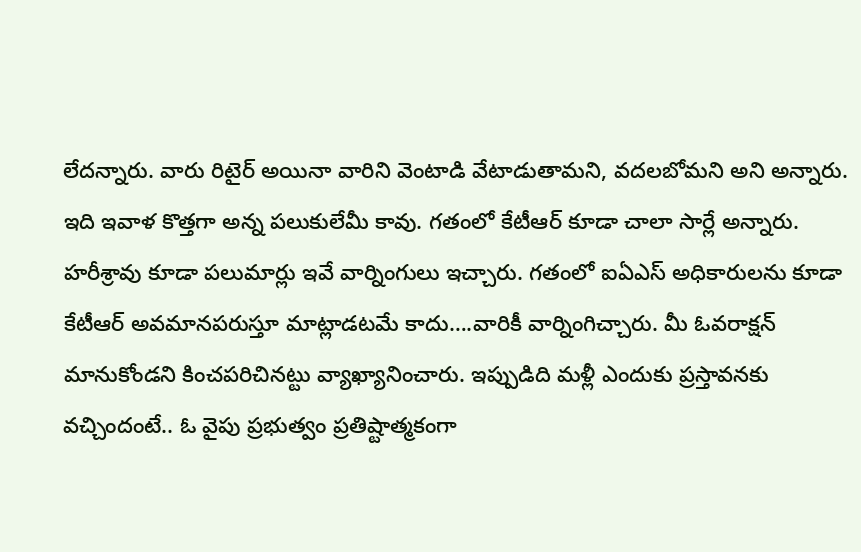లేదన్నారు. వారు రిటైర్ అయినా వారిని వెంటాడి వేటాడుతామని, వదలబోమని అని అన్నారు. ఇది ఇవాళ కొత్తగా అన్న పలుకులేమీ కావు. గతంలో కేటీఆర్ కూడా చాలా సార్లే అన్నారు. హరీశ్రావు కూడా పలుమార్లు ఇవే వార్నింగులు ఇచ్చారు. గతంలో ఐఏఎస్ అధికారులను కూడా కేటీఆర్ అవమానపరుస్తూ మాట్లాడటమే కాదు….వారికీ వార్నింగిచ్చారు. మీ ఓవరాక్షన్ మానుకోండని కించపరిచినట్టు వ్యాఖ్యానించారు. ఇప్పుడిది మళ్లీ ఎందుకు ప్రస్తావనకు వచ్చిందంటే.. ఓ వైపు ప్రభుత్వం ప్రతిష్టాత్మకంగా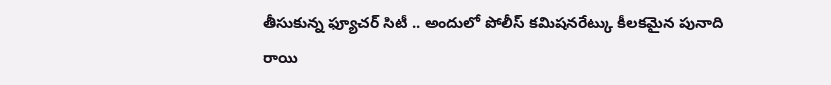తీసుకున్న ఫ్యూచర్ సిటీ .. అందులో పోలీస్ కమిషనరేట్కు కీలకమైన పునాది రాయి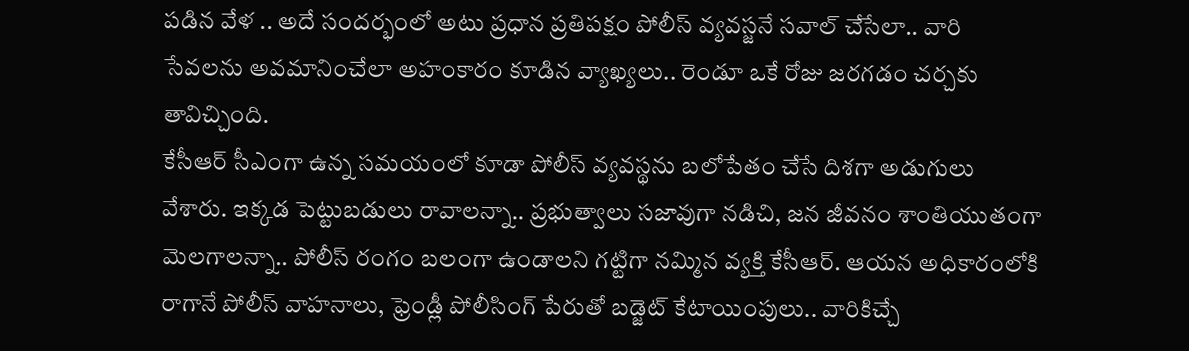పడిన వేళ .. అదే సందర్భంలో అటు ప్రధాన ప్రతిపక్షం పోలీస్ వ్యవస్జనే సవాల్ చేసేలా.. వారి సేవలను అవమానించేలా అహంకారం కూడిన వ్యాఖ్యలు.. రెండూ ఒకే రోజు జరగడం చర్చకు తావిచ్చింది.
కేసీఆర్ సీఎంగా ఉన్న సమయంలో కూడా పోలీస్ వ్యవస్థను బలోపేతం చేసే దిశగా అడుగులు వేశారు. ఇక్కడ పెట్టుబడులు రావాలన్నా.. ప్రభుత్వాలు సజావుగా నడిచి, జన జీవనం శాంతియుతంగా మెలగాలన్నా.. పోలీస్ రంగం బలంగా ఉండాలని గట్టిగా నమ్మిన వ్యక్తి కేసీఆర్. ఆయన అధికారంలోకి రాగానే పోలీస్ వాహనాలు, ఫ్రెండ్లీ పోలీసింగ్ పేరుతో బడ్జెట్ కేటాయింపులు.. వారికిచ్చే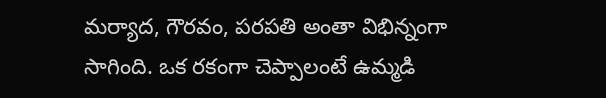మర్యాద, గౌరవం, పరపతి అంతా విభిన్నంగా సాగింది. ఒక రకంగా చెప్పాలంటే ఉమ్మడి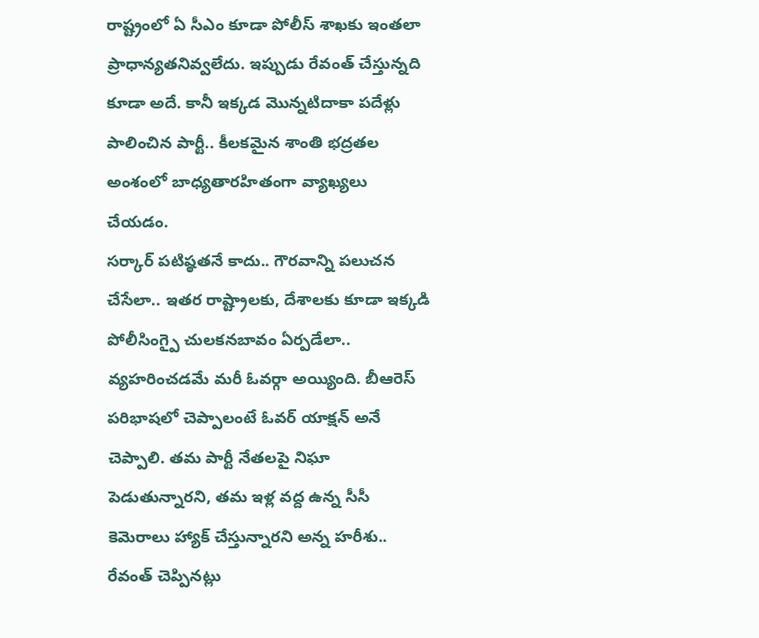రాష్ట్రంలో ఏ సీఎం కూడా పోలీస్ శాఖకు ఇంతలా ప్రాధాన్యతనివ్వలేదు. ఇప్పుడు రేవంత్ చేస్తున్నది కూడా అదే. కానీ ఇక్కడ మొన్నటిదాకా పదేళ్లు పాలించిన పార్టీ.. కీలకమైన శాంతి భద్రతల అంశంలో బాధ్యతారహితంగా వ్యాఖ్యలు చేయడం.
సర్కార్ పటిష్ఠతనే కాదు.. గౌరవాన్ని పలుచన చేసేలా.. ఇతర రాష్ట్రాలకు, దేశాలకు కూడా ఇక్కడి పోలీసింగ్పై చులకనబావం ఏర్పడేలా.. వ్యహరించడమే మరీ ఓవర్గా అయ్యింది. బీఆరెస్ పరిభాషలో చెప్పాలంటే ఓవర్ యాక్షన్ అనే చెప్పాలి. తమ పార్టీ నేతలపై నిఘా పెడుతున్నారని, తమ ఇళ్ల వద్ద ఉన్న సీసీ కెమెరాలు హ్యాక్ చేస్తున్నారని అన్న హరీశు.. రేవంత్ చెప్పినట్లు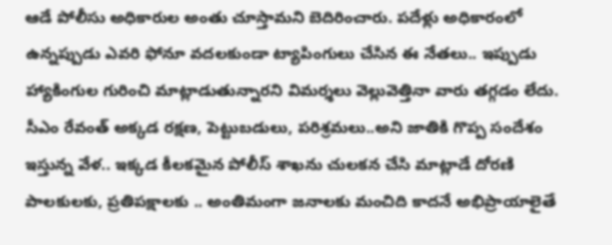ఆడే పోలీసు అధికారుల అంతు చూస్తామని బెదిరించారు. పదేళ్లు అధికారంలో ఉన్నప్పుడు ఎవరి ఫోనూ వదలకుండా ట్యాపింగులు చేసిన ఈ నేతలు.. ఇప్పుడు హ్యాకింగుల గురించి మాట్లాడుతున్నారని విమర్శలు వెల్లువెత్తినా వారు తగ్గడం లేదు.
సీఎం రేవంత్ అక్కడ రక్షణ, పెట్టుబడులు, పరిశ్రమలు..అని జాతికి గొప్ప సందేశం ఇస్తున్న వేళ.. ఇక్కడ కీలకమైన పోలీస్ శాఖను చులకన చేసి మాట్లాడే దోరణి పాలకులకు, ప్రతిపక్షాలకు .. అంతిమంగా జనాలకు మంచిది కాదనే అభిప్రాయాలైతే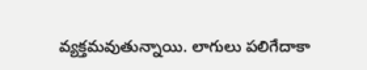వ్యక్తమవుతున్నాయి. లాగులు పలిగేదాకా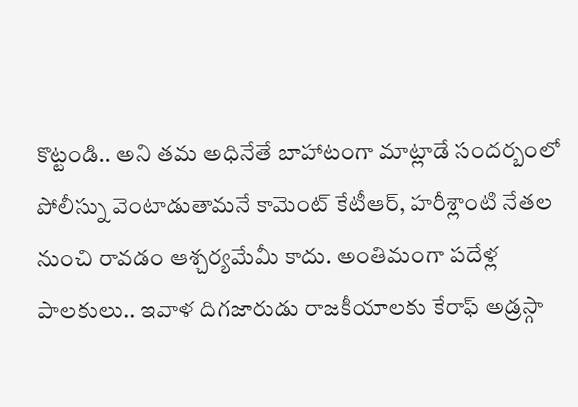కొట్టండి.. అని తమ అధినేతే బాహాటంగా మాట్లాడే సందర్బంలో పోలీస్ను వెంటాడుతామనే కామెంట్ కేటీఆర్, హరీశ్లాంటి నేతల నుంచి రావడం ఆశ్చర్యమేమీ కాదు. అంతిమంగా పదేళ్ల పాలకులు.. ఇవాళ దిగజారుడు రాజకీయాలకు కేరాఫ్ అడ్రస్గా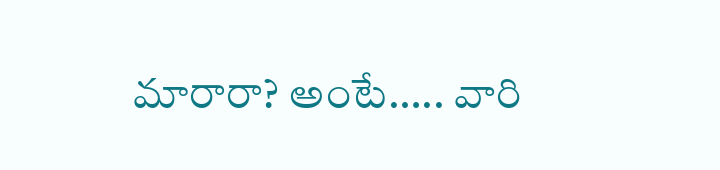మారారా? అంటే….. వారి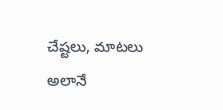చేష్టలు, మాటలు అలానే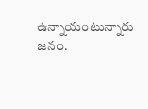ఉన్నాయంటున్నారు జనం.